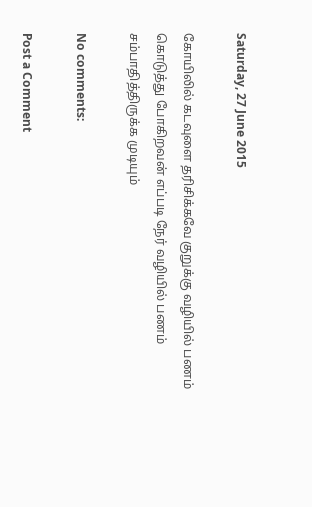Saturday, 27 June 2015

கோயிலில் கடவுளை தரிசிக்கவே குறுக்கு வழியில் பணம் கொடுத்து போகிறவன் எப்படி நேர் வழியில் பணம் சம்பாதித்திருக்க முடியும்

No comments:

Post a Comment